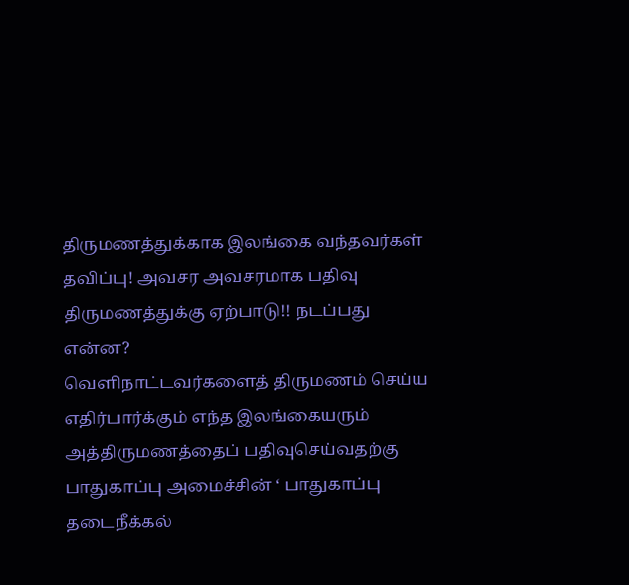திருமணத்துக்காக இலங்கை வந்தவர்கள் தவிப்பு! அவசர அவசரமாக பதிவு திருமணத்துக்கு ஏற்பாடு!! நடப்பது என்ன?
வெளிநாட்டவர்களைத் திருமணம் செய்ய எதிர்பார்க்கும் எந்த இலங்கையரும் அத்திருமணத்தைப் பதிவுசெய்வதற்கு பாதுகாப்பு அமைச்சின் ‘ பாதுகாப்பு தடைநீக்கல்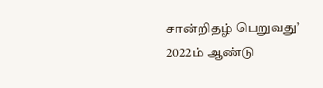சான்றிதழ் பெறுவது’ 2022ம் ஆண்டு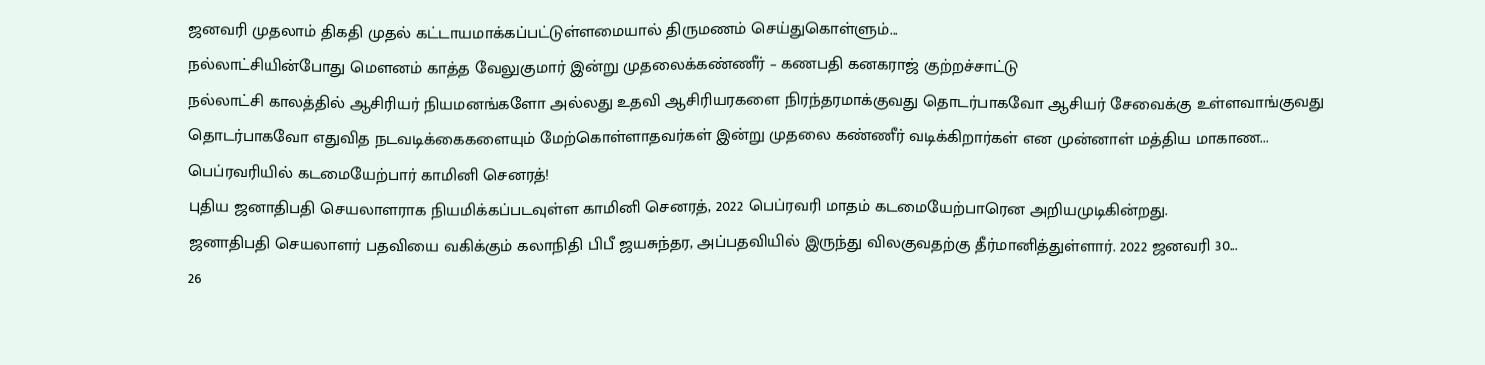ஜனவரி முதலாம் திகதி முதல் கட்டாயமாக்கப்பட்டுள்ளமையால் திருமணம் செய்துகொள்ளும்...
நல்லாட்சியின்போது மௌனம் காத்த வேலுகுமார் இன்று முதலைக்கண்ணீர் – கணபதி கனகராஜ் குற்றச்சாட்டு
நல்லாட்சி காலத்தில் ஆசிரியர் நியமனங்களோ அல்லது உதவி ஆசிரியரகளை நிரந்தரமாக்குவது தொடர்பாகவோ ஆசியர் சேவைக்கு உள்ளவாங்குவது தொடர்பாகவோ எதுவித நடவடிக்கைகளையும் மேற்கொள்ளாதவர்கள் இன்று முதலை கண்ணீர் வடிக்கிறார்கள் என முன்னாள் மத்திய மாகாண...
பெப்ரவரியில் கடமையேற்பார் காமினி செனரத்!
புதிய ஜனாதிபதி செயலாளராக நியமிக்கப்படவுள்ள காமினி செனரத், 2022 பெப்ரவரி மாதம் கடமையேற்பாரென அறியமுடிகின்றது.
ஜனாதிபதி செயலாளர் பதவியை வகிக்கும் கலாநிதி பிபீ ஜயசுந்தர, அப்பதவியில் இருந்து விலகுவதற்கு தீர்மானித்துள்ளார். 2022 ஜனவரி 30...
26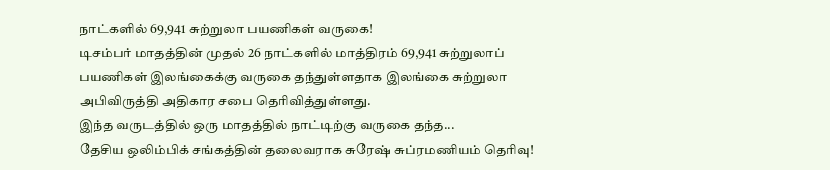நாட்களில் 69,941 சுற்றுலா பயணிகள் வருகை!
டிசம்பர் மாதத்தின் முதல் 26 நாட்களில் மாத்திரம் 69,941 சுற்றுலாப் பயணிகள் இலங்கைக்கு வருகை தந்துள்ளதாக இலங்கை சுற்றுலா அபிவிருத்தி அதிகார சபை தெரிவித்துள்ளது.
இந்த வருடத்தில் ஒரு மாதத்தில் நாட்டிற்கு வருகை தந்த...
தேசிய ஒலிம்பிக் சங்கத்தின் தலைவராக சுரேஷ் சுப்ரமணியம் தெரிவு!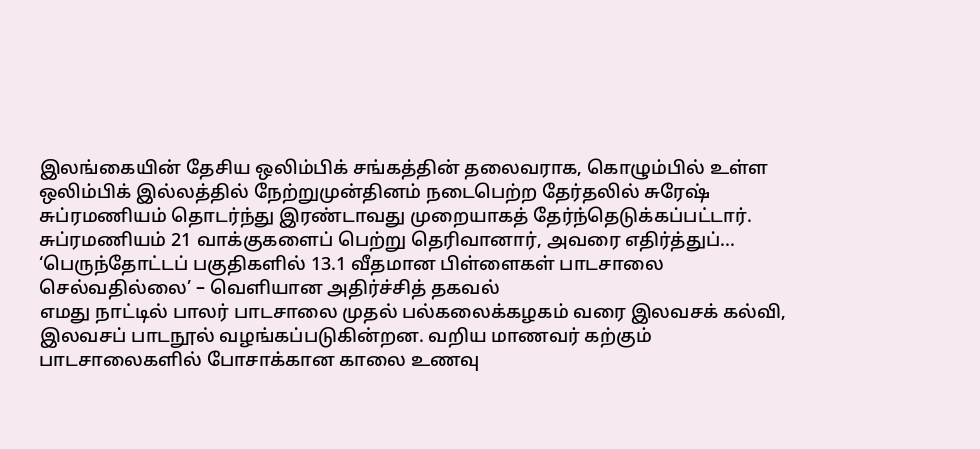இலங்கையின் தேசிய ஒலிம்பிக் சங்கத்தின் தலைவராக, கொழும்பில் உள்ள ஒலிம்பிக் இல்லத்தில் நேற்றுமுன்தினம் நடைபெற்ற தேர்தலில் சுரேஷ் சுப்ரமணியம் தொடர்ந்து இரண்டாவது முறையாகத் தேர்ந்தெடுக்கப்பட்டார்.
சுப்ரமணியம் 21 வாக்குகளைப் பெற்று தெரிவானார், அவரை எதிர்த்துப்...
‘பெருந்தோட்டப் பகுதிகளில் 13.1 வீதமான பிள்ளைகள் பாடசாலை செல்வதில்லை’ – வெளியான அதிர்ச்சித் தகவல்
எமது நாட்டில் பாலர் பாடசாலை முதல் பல்கலைக்கழகம் வரை இலவசக் கல்வி, இலவசப் பாடநூல் வழங்கப்படுகின்றன. வறிய மாணவர் கற்கும் பாடசாலைகளில் போசாக்கான காலை உணவு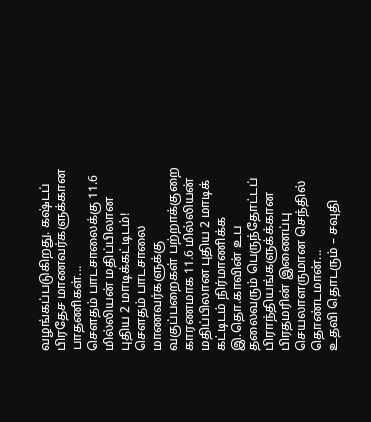வழங்கப்படுகிறது. கஷ்டப் பிரதேச மாணவர்களுக்கான பாதணிகள்...
சௌதம் பாடசாலைக்கு 11.6 மில்லியன் மதிப்பிலான புதிய 2 மாடிக்கட்டிடம்!
சௌதம் பாடசாலை மாணவர்களுக்கு வகுப்பறைகள் பற்றாக்குறை காரணமாக 11.6 மில்லியன் மதிப்பிலான புதிய 2 மாடிக் கட்டிடம் நிர்மாணிக்க இ.தொ.காவின் உப தலைவரும் பெருந்தோட்டப் பிராந்தியங்களுக்க்கான பிரதமரின் இணைப்பு செயலாளருமான செந்தில் தொண்டமான்...
உதவி தொடரும் – சவுதி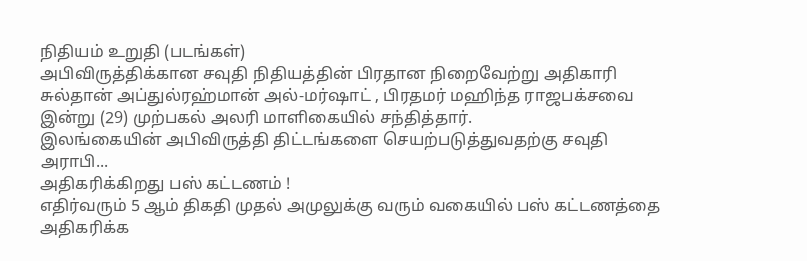நிதியம் உறுதி (படங்கள்)
அபிவிருத்திக்கான சவுதி நிதியத்தின் பிரதான நிறைவேற்று அதிகாரி சுல்தான் அப்துல்ரஹ்மான் அல்-மர்ஷாட் , பிரதமர் மஹிந்த ராஜபக்சவை இன்று (29) முற்பகல் அலரி மாளிகையில் சந்தித்தார்.
இலங்கையின் அபிவிருத்தி திட்டங்களை செயற்படுத்துவதற்கு சவுதி அராபி...
அதிகரிக்கிறது பஸ் கட்டணம் !
எதிர்வரும் 5 ஆம் திகதி முதல் அமுலுக்கு வரும் வகையில் பஸ் கட்டணத்தை அதிகரிக்க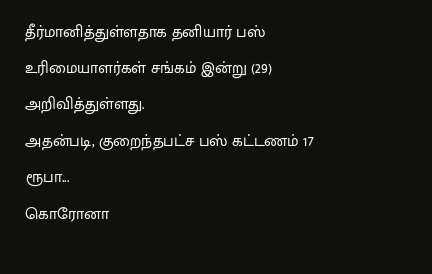தீர்மானித்துள்ளதாக தனியார் பஸ் உரிமையாளர்கள் சங்கம் இன்று (29) அறிவித்துள்ளது.
அதன்படி, குறைந்தபட்ச பஸ் கட்டணம் 17 ரூபா...
கொரோனா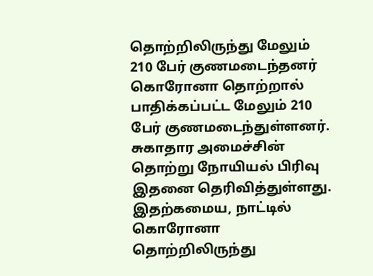தொற்றிலிருந்து மேலும் 210 பேர் குணமடைந்தனர்
கொரோனா தொற்றால் பாதிக்கப்பட்ட மேலும் 210 பேர் குணமடைந்துள்ளனர்.
சுகாதார அமைச்சின் தொற்று நோயியல் பிரிவு இதனை தெரிவித்துள்ளது.
இதற்கமைய, நாட்டில் கொரோனா தொற்றிலிருந்து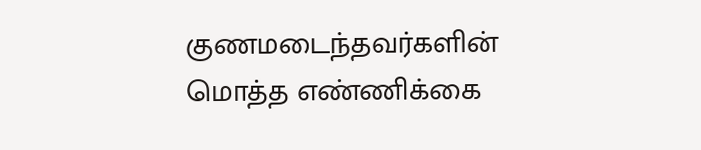குணமடைந்தவர்களின் மொத்த எண்ணிக்கை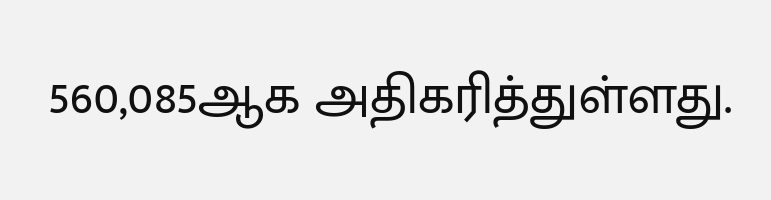560,085ஆக அதிகரித்துள்ளது.